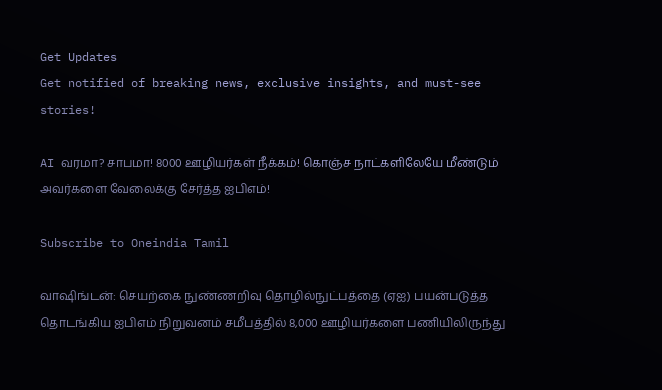Get Updates
Get notified of breaking news, exclusive insights, and must-see stories!

AI வரமா? சாபமா! 8000 ஊழியர்கள் நீக்கம்! கொஞ்ச நாட்களிலேயே மீண்டும் அவர்களை வேலைக்கு சேர்த்த ஐபிஎம்!

Subscribe to Oneindia Tamil

வாஷிங்டன்: செயற்கை நுண்ணறிவு தொழில்நுட்பத்தை (ஏஐ) பயன்படுத்த தொடங்கிய ஐபிஎம் நிறுவனம் சமீபத்தில் 8,000 ஊழியர்களை பணியிலிருந்து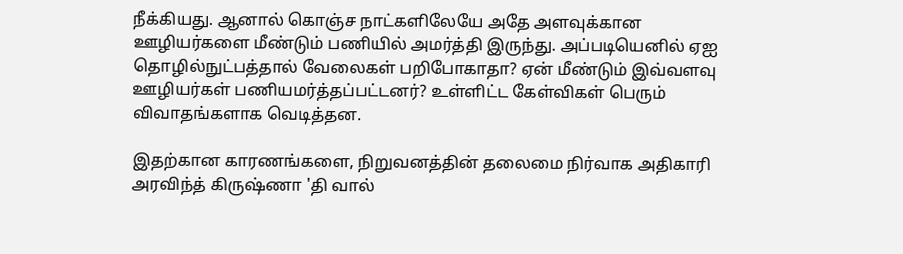நீக்கியது. ஆனால் கொஞ்ச நாட்களிலேயே அதே அளவுக்கான ஊழியர்களை மீண்டும் பணியில் அமர்த்தி இருந்து. அப்படியெனில் ஏஐ தொழில்நுட்பத்தால் வேலைகள் பறிபோகாதா? ஏன் மீண்டும் இவ்வளவு ஊழியர்கள் பணியமர்த்தப்பட்டனர்? உள்ளிட்ட கேள்விகள் பெரும் விவாதங்களாக வெடித்தன.

இதற்கான காரணங்களை, நிறுவனத்தின் தலைமை நிர்வாக அதிகாரி அரவிந்த் கிருஷ்ணா 'தி வால்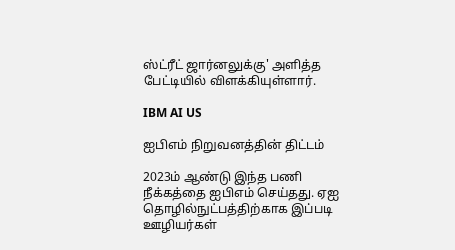ஸ்ட்ரீட் ஜார்னலுக்கு' அளித்த பேட்டியில் விளக்கியுள்ளார்.

IBM AI US

ஐபிஎம் நிறுவனத்தின் திட்டம்

2023ம் ஆண்டு இந்த பணி நீக்கத்தை ஐபிஎம் செய்தது. ஏஐ தொழில்நுட்பத்திற்காக இப்படி ஊழியர்கள்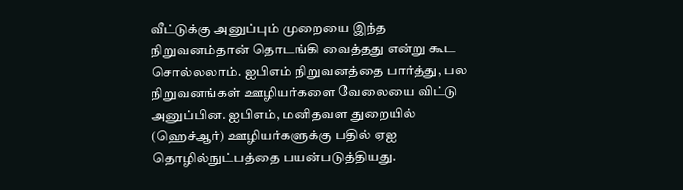வீட்டுக்கு அனுப்பும் முறையை இந்த நிறுவனம்தான் தொடங்கி வைத்தது என்று கூட சொல்லலாம். ஐபிஎம் நிறுவனத்தை பார்த்து, பல நிறுவனங்கள் ஊழியர்களை வேலையை விட்டு அனுப்பின. ஐபிஎம், மனிதவள துறையில் (ஹெச்ஆர்) ஊழியர்களுக்கு பதில் ஏஐ தொழில்நுட்பத்தை பயன்படுத்தியது.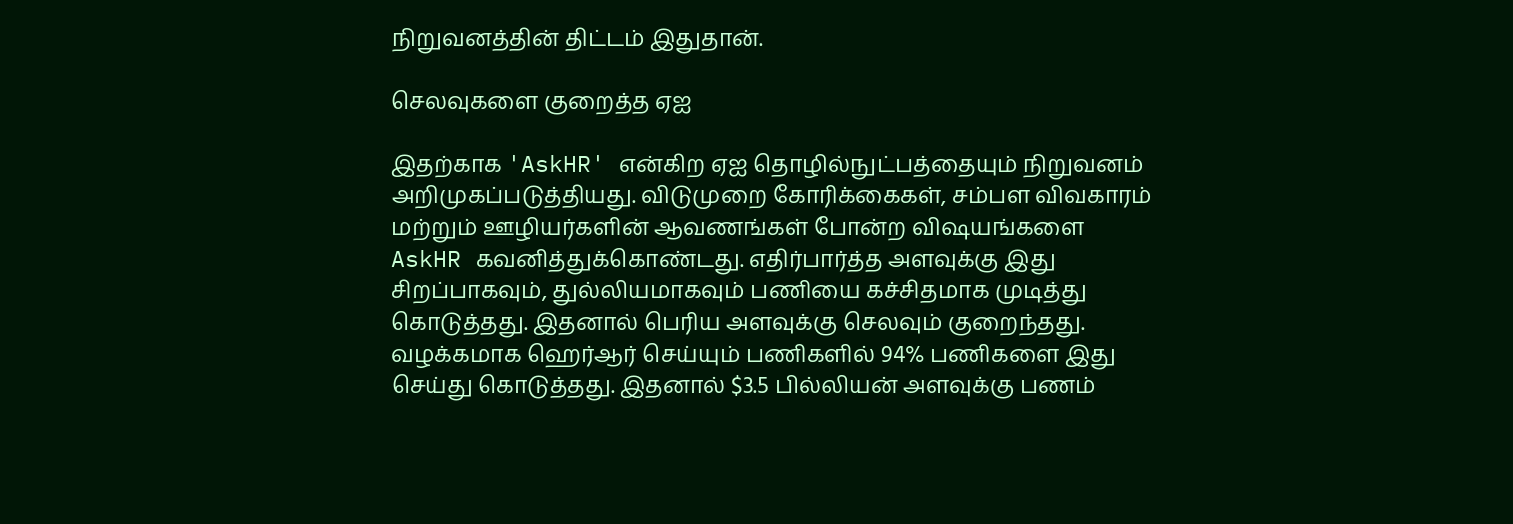நிறுவனத்தின் திட்டம் இதுதான்.

செலவுகளை குறைத்த ஏஐ

இதற்காக 'AskHR' என்கிற ஏஐ தொழில்நுட்பத்தையும் நிறுவனம் அறிமுகப்படுத்தியது. விடுமுறை கோரிக்கைகள், சம்பள விவகாரம் மற்றும் ஊழியர்களின் ஆவணங்கள் போன்ற விஷயங்களை AskHR கவனித்துக்கொண்டது. எதிர்பார்த்த அளவுக்கு இது சிறப்பாகவும், துல்லியமாகவும் பணியை கச்சிதமாக முடித்து கொடுத்தது. இதனால் பெரிய அளவுக்கு செலவும் குறைந்தது. வழக்கமாக ஹெர்ஆர் செய்யும் பணிகளில் 94% பணிகளை இது செய்து கொடுத்தது. இதனால் $3.5 பில்லியன் அளவுக்கு பணம்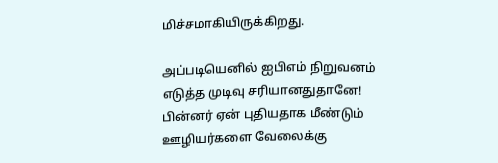மிச்சமாகியிருக்கிறது.

அப்படியெனில் ஐபிஎம் நிறுவனம் எடுத்த முடிவு சரியானதுதானே! பின்னர் ஏன் புதியதாக மீண்டும் ஊழியர்களை வேலைக்கு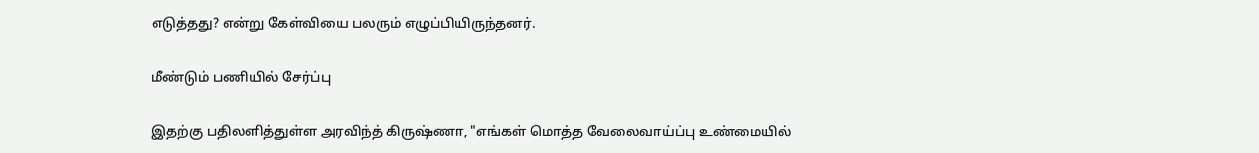எடுத்தது? என்று கேள்வியை பலரும் எழுப்பியிருந்தனர்.

மீண்டும் பணியில் சேர்ப்பு

இதற்கு பதிலளித்துள்ள அரவிந்த் கிருஷ்ணா, "எங்கள் மொத்த வேலைவாய்ப்பு உண்மையில்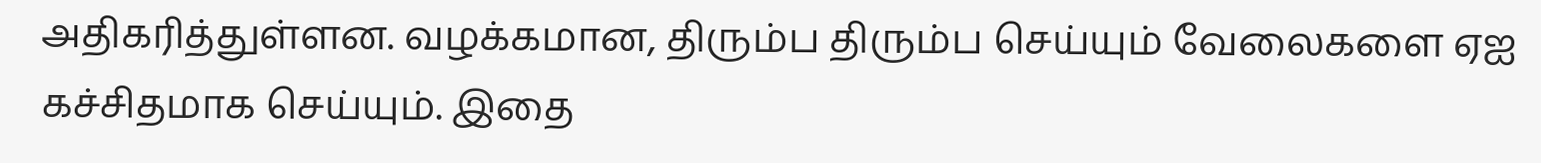அதிகரித்துள்ளன. வழக்கமான, திரும்ப திரும்ப செய்யும் வேலைகளை ஏஐ கச்சிதமாக செய்யும். இதை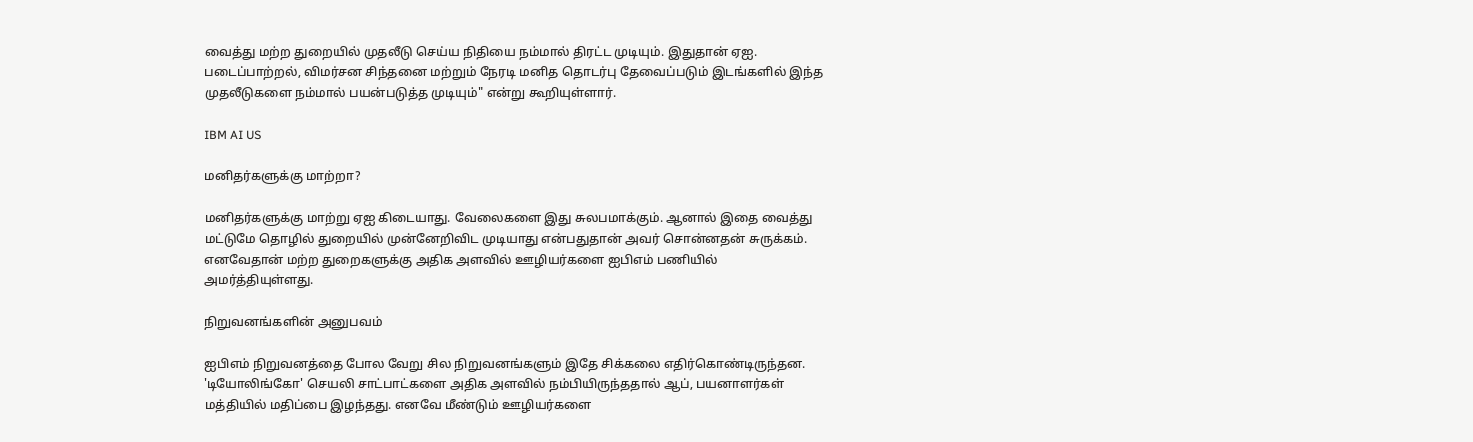வைத்து மற்ற துறையில் முதலீடு செய்ய நிதியை நம்மால் திரட்ட முடியும். இதுதான் ஏஐ. படைப்பாற்றல், விமர்சன சிந்தனை மற்றும் நேரடி மனித தொடர்பு தேவைப்படும் இடங்களில் இந்த முதலீடுகளை நம்மால் பயன்படுத்த முடியும்" என்று கூறியுள்ளார்.

IBM AI US

மனிதர்களுக்கு மாற்றா?

மனிதர்களுக்கு மாற்று ஏஐ கிடையாது. வேலைகளை இது சுலபமாக்கும். ஆனால் இதை வைத்து மட்டுமே தொழில் துறையில் முன்னேறிவிட முடியாது என்பதுதான் அவர் சொன்னதன் சுருக்கம். எனவேதான் மற்ற துறைகளுக்கு அதிக அளவில் ஊழியர்களை ஐபிஎம் பணியில் அமர்த்தியுள்ளது.

நிறுவனங்களின் அனுபவம்

ஐபிஎம் நிறுவனத்தை போல வேறு சில நிறுவனங்களும் இதே சிக்கலை எதிர்கொண்டிருந்தன. 'டியோலிங்கோ' செயலி சாட்பாட்களை அதிக அளவில் நம்பியிருந்ததால் ஆப், பயனாளர்கள் மத்தியில் மதிப்பை இழந்தது. எனவே மீண்டும் ஊழியர்களை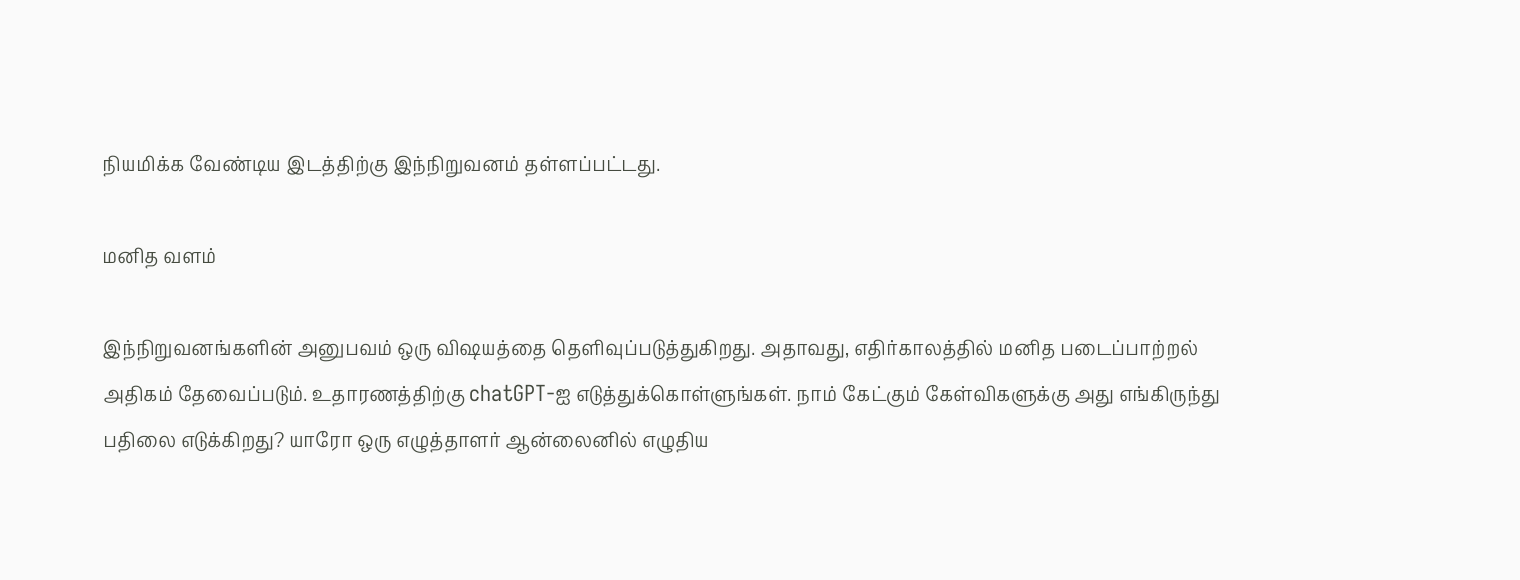நியமிக்க வேண்டிய இடத்திற்கு இந்நிறுவனம் தள்ளப்பட்டது.

மனித வளம்

இந்நிறுவனங்களின் அனுபவம் ஒரு விஷயத்தை தெளிவுப்படுத்துகிறது. அதாவது, எதிர்காலத்தில் மனித படைப்பாற்றல் அதிகம் தேவைப்படும். உதாரணத்திற்கு chatGPT-ஐ எடுத்துக்கொள்ளுங்கள். நாம் கேட்கும் கேள்விகளுக்கு அது எங்கிருந்து பதிலை எடுக்கிறது? யாரோ ஒரு எழுத்தாளர் ஆன்லைனில் எழுதிய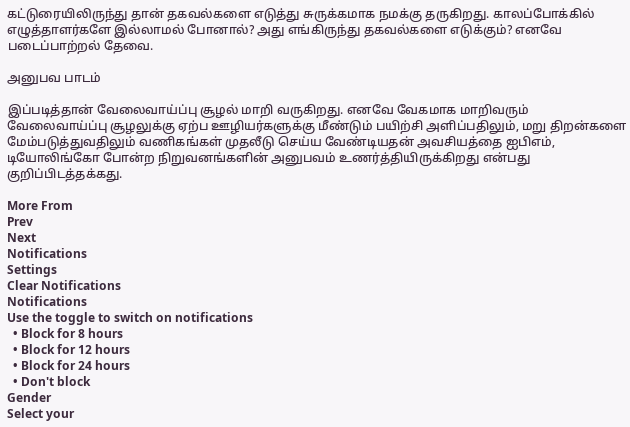கட்டுரையிலிருந்து தான் தகவல்களை எடுத்து சுருக்கமாக நமக்கு தருகிறது. காலப்போக்கில் எழுத்தாளர்களே இல்லாமல் போனால்? அது எங்கிருந்து தகவல்களை எடுக்கும்? எனவே படைப்பாற்றல் தேவை.

அனுபவ பாடம்

இப்படித்தான் வேலைவாய்ப்பு சூழல் மாறி வருகிறது. எனவே வேகமாக மாறிவரும் வேலைவாய்ப்பு சூழலுக்கு ஏற்ப ஊழியர்களுக்கு மீண்டும் பயிற்சி அளிப்பதிலும், மறு திறன்களை மேம்படுத்துவதிலும் வணிகங்கள் முதலீடு செய்ய வேண்டியதன் அவசியத்தை ஐபிஎம், டியோலிங்கோ போன்ற நிறுவனங்களின் அனுபவம் உணர்த்தியிருக்கிறது என்பது குறிப்பிடத்தக்கது.

More From
Prev
Next
Notifications
Settings
Clear Notifications
Notifications
Use the toggle to switch on notifications
  • Block for 8 hours
  • Block for 12 hours
  • Block for 24 hours
  • Don't block
Gender
Select your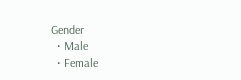Gender
  • Male
  • Female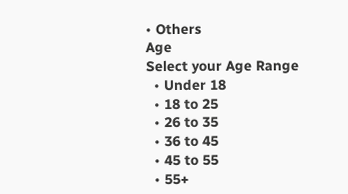• Others
Age
Select your Age Range
  • Under 18
  • 18 to 25
  • 26 to 35
  • 36 to 45
  • 45 to 55
  • 55+